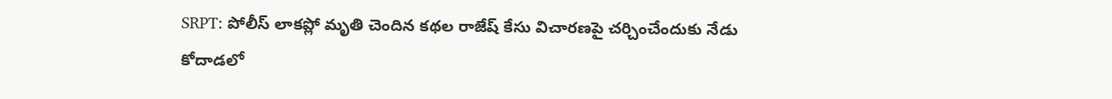SRPT: పోలీస్ లాకప్లో మృతి చెందిన కథల రాజేష్ కేసు విచారణపై చర్చించేందుకు నేడు కోదాడలో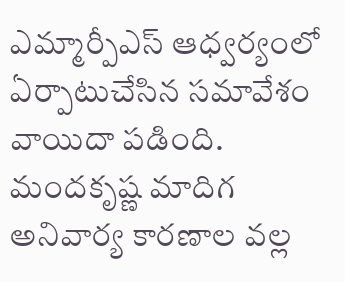ఎమ్మార్పీఎస్ ఆధ్వర్యంలో ఏర్పాటుచేసిన సమావేశం వాయిదా పడింది. మందకృష్ణ మాదిగ అనివార్య కారణాల వల్ల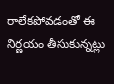రాలేకపోవడంతో ఈ నిర్ణయం తీసుకున్నట్లు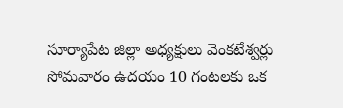సూర్యాపేట జిల్లా అధ్యక్షులు వెంకటేశ్వర్లు సోమవారం ఉదయం 10 గంటలకు ఒక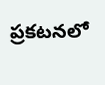ప్రకటనలో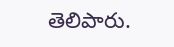తెలిపారు.